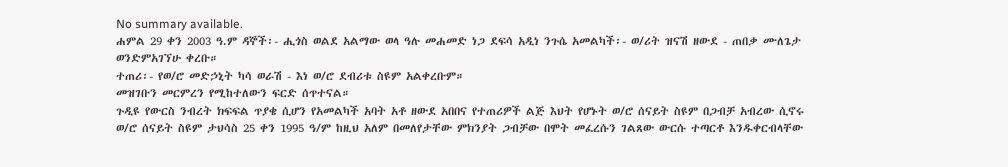No summary available.
ሐምል 29 ቀን 2003 ዓ.ም ዳኞች፡- ሒጎስ ወልደ አልማው ወላ ዓሉ መሐመድ ነጋ ደፍሳ አዲነ ንጉሴ አመልካች፡- ወ/ሪት ዝናሽ ዘውደ - ጠበቃ ሙለጌታ ወንድምአገኘሁ ቀረቡ።
ተጠሪ፡- የወ/ሮ መድኃኒት ካሳ ወራሽ - እነ ወ/ሮ ደብሪቱ ስዩም አልቀረቡም።
መዝገቡን መርምረን የሚከተለውን ፍርድ ሰጥተናል።
ጉዲዩ የውርስ ንብረት ክፍፍል ጥያቄ ሲሆን የአመልካች አባት አቶ ዘውደ አበበና የተጠሪዎች ልጅ እህት የሆኑት ወ/ሮ ሰናይት ስዩም በጋብቻ አብረው ሲኖሩ ወ/ሮ ሰናይት ስዩም ታህሳስ 25 ቀን 1995 ዓ/ም ከዚህ አለም በመለየታቸው ምክንያት ጋብቻው በሞት መፈረሱን ገልጸው ውርሱ ተጣርቶ እንዱቀርብላቸው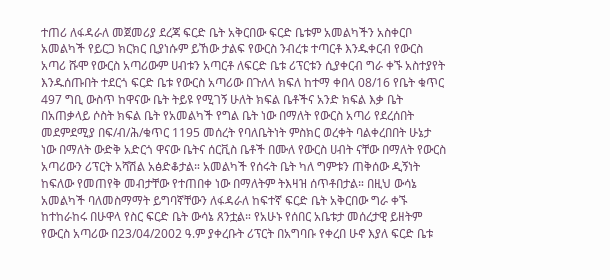ተጠሪ ለፋዳራለ መጀመሪያ ደረጃ ፍርድ ቤት አቅርበው ፍርድ ቤቱም አመልካችን አስቀርቦ አመልካች የይርጋ ክርክር ቢያነሱም ይኸው ታልፍ የውርስ ንብረቱ ተጣርቶ እንዱቀርብ የውርስ አጣሪ ሹሞ የውርስ አጣሪውም ሀብቱን አጣርቶ ለፍርድ ቤቱ ሪፕርቱን ሲያቀርብ ግራ ቀኙ አስተያየት እንዱሰጡበት ተደርጎ ፍርድ ቤቱ የውርስ አጣሪው በጉለላ ክፍለ ከተማ ቀበላ 08/16 የቤት ቁጥር 497 ግቢ ውስጥ ከዋናው ቤት ትይዩ የሚገኝ ሁለት ክፍል ቤቶችና አንድ ክፍል እቃ ቤት በአጠቃላይ ሶስት ክፍል ቤት የአመልካች የግል ቤት ነው በማለት የውርስ አጣሪ የደረሰበት መደምደሚያ በፍ/ብ/ሕ/ቁጥር 1195 መሰረት የባለቤትነት ምስክር ወረቀት ባልቀረበበት ሁኔታ ነው በማለት ውድቅ አድርጎ ዋናው ቤትና ሰርቪስ ቤቶች በሙለ የውርስ ሀብት ናቸው በማለት የውርስ አጣሪውን ሪፕርት አሻሽል አፅድቆታል። አመልካች የሰሩት ቤት ካለ ግምቱን ጠቅሰው ዲኝነት ከፍለው የመጠየቅ መብታቸው የተጠበቀ ነው በማለትም ትእዛዝ ሰጥቶበታል። በዚህ ውሳኔ አመልካች ባለመስማማት ይግባኛቸውን ለፋዳራለ ከፍተኛ ፍርድ ቤት አቅርበው ግራ ቀኙ ከተከራከሩ በሁዋላ የስር ፍርድ ቤት ውሳኔ ጸንቷል። የአሁኑ የሰበር አቤቱታ መሰረታዊ ይዘትም የውርስ አጣሪው በ23/04/2002 ዓ.ም ያቀረቡት ሪፕርት በአግባቡ የቀረበ ሁኖ እያለ ፍርድ ቤቱ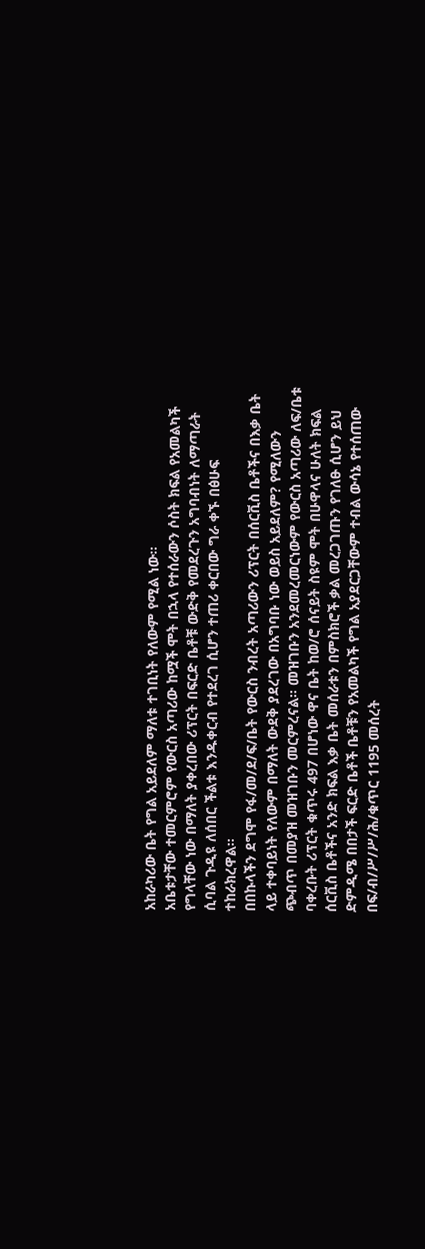አከራካሪው ቤት የግል አይደለም ማለቱ ተገቢነት የለውም የሚል ነው።
አቤቱታቸው ተመርምሮም የውርስ አጣሪው ከሟች ሞት በኋላ የተሰራውን ሶስት ክፍል የአመልካች የግላቸው ነው በማለት ያቀረበው ሪፕርት በፍርድ ቤቶቹ ውድቅ የመደረጉን አግባብነት ለማጣራት ሲባል ጉዲዩ ለሰበር ችልቱ እንዱቀርብ የተደረገ ሲሆን ተጠሪ ቀርበው ግራ ቀኙ በፅሁፍ ተከራክረዋል።
በበኩላችን ደግሞ የፋ/መ/ደ/ፍ/ቤት የውርስ ንብረት አጣሪውን ሪፕርት በሰርቪስ ቤቶችና በእቃ ቤት ላይ ተቀባይነት የለውም በማለት ውደቅ ያደረገው በአግባቡ ነው ወይስ አይደለም? የሚለውን ጭብጥ በመያዝ መዝገቡን መርምረናል። መዝገቡን አንደመረመርነውም የውርስ አጣሪው ለፍ/ቤቱ ባቀረቡት ሪፕርት ቁጥሩ 497 በሆነው ዋና ቤት ከወ/ሮ ሰናይት ስዩም ሞት በሁዋላና ሁለት ክፍል ሰርቪስ ቤቶችና አንድ ክፍል እቃ ቤት መሰራቱን በምስክሮች ቃል መረጋገጡን የገለፁ ሲሆን ይህ ድምዲሜ በበታች ፍርድ ቤቶች ቤቶቹን የአመልካች የግል አያደርጋቸውም ተብል ውሳኔ የተሰጠው በፍ/ብ/ሥ/ሥ/ሕ/ቁጥር 1195 መሰረት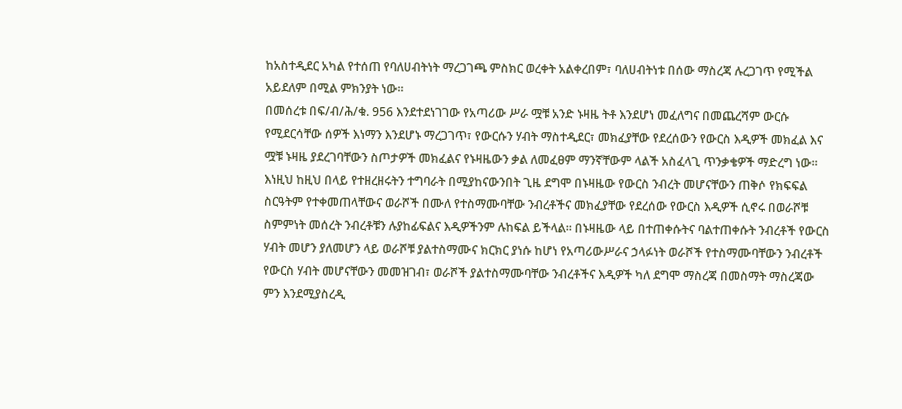ከአስተዲደር አካል የተሰጠ የባለሀብትነት ማረጋገጫ ምስክር ወረቀት አልቀረበም፣ ባለሀብትነቱ በሰው ማስረጃ ሉረጋገጥ የሚችል አይደለም በሚል ምክንያት ነው።
በመሰረቱ በፍ/ብ/ሕ/ቁ. 956 እንደተደነገገው የአጣሪው ሥራ ሟቹ አንድ ኑዛዜ ትቶ እንደሆነ መፈለግና በመጨረሻም ውርሱ የሚደርሳቸው ሰዎች እነማን እንደሆኑ ማረጋገጥ፣ የውርሱን ሃብት ማስተዲደር፣ መክፈያቸው የደረሰውን የውርስ እዲዎች መክፈል እና ሟቹ ኑዛዜ ያደረገባቸውን ስጦታዎች መክፈልና የኑዛዜውን ቃል ለመፈፀም ማንኛቸውም ላልች አስፈላጊ ጥንቃቄዎች ማድረግ ነው። እነዚህ ከዚህ በላይ የተዘረዘሩትን ተግባራት በሚያከናውንበት ጊዜ ደግሞ በኑዛዜው የውርስ ንብረት መሆናቸውን ጠቅሶ የክፍፍል ስርዓትም የተቀመጠላቸውና ወራሾች በሙለ የተስማሙባቸው ንብረቶችና መክፈያቸው የደረሰው የውርስ እዲዎች ሲኖሩ በወራሾቹ ስምምነት መሰረት ንብረቶቹን ሉያከፊፍልና እዲዎችንም ሉከፍል ይችላል። በኑዛዜው ላይ በተጠቀሱትና ባልተጠቀሱት ንብረቶች የውርስ ሃብት መሆን ያለመሆን ላይ ወራሾቹ ያልተስማሙና ክርክር ያነሱ ከሆነ የአጣሪውሥራና ኃላፉነት ወራሾች የተስማሙባቸውን ንብረቶች የውርስ ሃብት መሆናቸውን መመዝገብ፣ ወራሾች ያልተስማሙባቸው ንብረቶችና እዲዎች ካለ ደግሞ ማስረጃ በመስማት ማስረጃው ምን እንደሚያስረዲ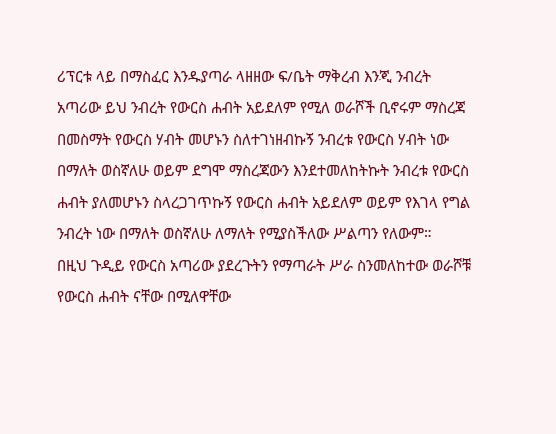ሪፕርቱ ላይ በማስፈር እንዱያጣራ ላዘዘው ፍ/ቤት ማቅረብ እንጂ ንብረት አጣሪው ይህ ንብረት የውርስ ሐብት አይደለም የሚለ ወራሾች ቢኖሩም ማስረጃ በመስማት የውርስ ሃብት መሆኑን ስለተገነዘብኩኝ ንብረቱ የውርስ ሃብት ነው በማለት ወስኛለሁ ወይም ደግሞ ማስረጃውን እንደተመለከትኩት ንብረቱ የውርስ ሐብት ያለመሆኑን ስላረጋገጥኩኝ የውርስ ሐብት አይደለም ወይም የእገላ የግል ንብረት ነው በማለት ወስኛለሁ ለማለት የሚያስችለው ሥልጣን የለውም።
በዚህ ጉዲይ የውርስ አጣሪው ያደረጉትን የማጣራት ሥራ ስንመለከተው ወራሾቹ የውርስ ሐብት ናቸው በሚለዋቸው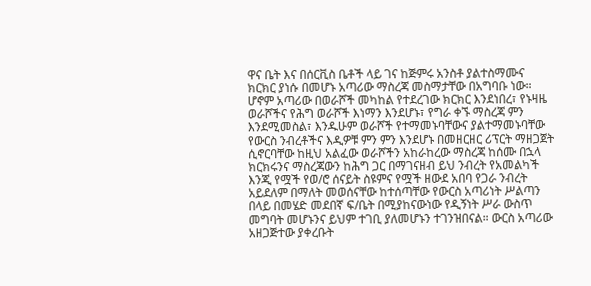ዋና ቤት እና በሰርቪስ ቤቶች ላይ ገና ከጅምሩ አንስቶ ያልተስማሙና ክርክር ያነሱ በመሆኑ አጣሪው ማስረጃ መስማታቸው በአግባቡ ነው። ሆኖም አጣሪው በወራሾች መካከል የተደረገው ክርክር እንደነበረ፣ የኑዛዜ ወራሾችና የሕግ ወራሾች እነማን እንደሆኑ፣ የግራ ቀኙ ማስረጃ ምን እንደሚመስል፣ እንዱሁም ወራሾች የተማመኑባቸውና ያልተማመኑባቸው የውርስ ንብረቶችና እዲዎቹ ምን ምን እንደሆኑ በመዘርዘር ሪፕርት ማዘጋጀት ሲኖርባቸው ከዚህ አልፈው ወራሾችን አከራከረው ማስረጃ ከሰሙ በኋላ ክርክሩንና ማስረጃውን ከሕግ ጋር በማገናዘብ ይህ ንብረት የአመልካች እንጂ የሟች የወ/ሮ ሰናይት ስዩምና የሟች ዘውደ አበባ የጋራ ንብረት አይደለም በማለት መወሰናቸው ከተሰጣቸው የውርስ አጣሪነት ሥልጣን በላይ በመሄድ መደበኛ ፍ/ቤት በሚያከናውነው የዲኝነት ሥራ ውስጥ መግባት መሆኑንና ይህም ተገቢ ያለመሆኑን ተገንዝበናል። ውርስ አጣሪው አዘጋጅተው ያቀረቡት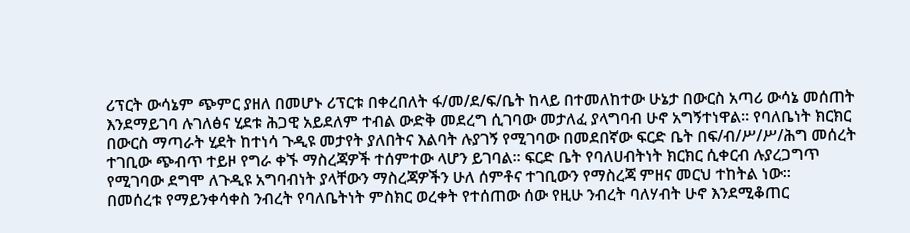ሪፕርት ውሳኔም ጭምር ያዘለ በመሆኑ ሪፕርቱ በቀረበለት ፋ/መ/ደ/ፍ/ቤት ከላይ በተመለከተው ሁኔታ በውርስ አጣሪ ውሳኔ መሰጠት እንደማይገባ ሉገለፅና ሂደቱ ሕጋዊ አይደለም ተብል ውድቅ መደረግ ሲገባው መታለፈ ያላግባብ ሁኖ አግኝተነዋል። የባለቤነት ክርክር በውርስ ማጣራት ሂደት ከተነሳ ጉዲዩ መታየት ያለበትና እልባት ሉያገኝ የሚገባው በመደበኛው ፍርድ ቤት በፍ/ብ/ሥ/ሥ/ሕግ መሰረት ተገቢው ጭብጥ ተይዞ የግራ ቀኙ ማስረጃዎች ተሰምተው ላሆን ይገባል። ፍርድ ቤት የባለሀብትነት ክርክር ሲቀርብ ሉያረጋግጥ የሚገባው ደግሞ ለጉዲዩ አግባብነት ያላቸውን ማስረጃዎችን ሁለ ሰምቶና ተገቢውን የማስረጃ ምዘና መርህ ተከትል ነው።
በመሰረቱ የማይንቀሳቀስ ንብረት የባለቤትነት ምስክር ወረቀት የተሰጠው ሰው የዚሁ ንብረት ባለሃብት ሁኖ እንደሚቆጠር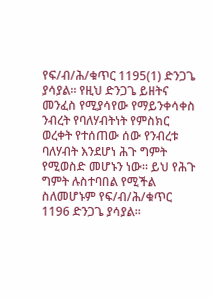የፍ/ብ/ሕ/ቁጥር 1195(1) ድንጋጌ ያሳያል። የዚህ ድንጋጌ ይዘትና መንፈስ የሚያሳየው የማይንቀሳቀስ ንብረት የባለሃብትነት የምስክር ወረቀት የተሰጠው ሰው የንብረቱ ባለሃብት እንደሆነ ሕጉ ግምት የሚወስድ መሆኑን ነው። ይህ የሕጉ ግምት ሉስተባበል የሚችል ስለመሆኑም የፍ/ብ/ሕ/ቁጥር 1196 ድንጋጌ ያሳያል።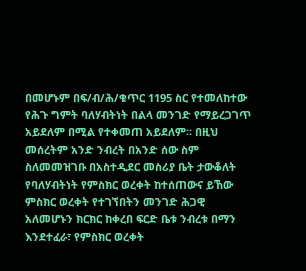በመሆኑም በፍ/ብ/ሕ/ቁጥር 1195 ስር የተመለከተው የሕጉ ግምት ባለሃብትነት በልላ መንገድ የማይረጋገጥ አይደለም በሚል የተቀመጠ አይደለም። በዚህ መሰረትም አንድ ንብረት በአንድ ሰው ስም ስለመመዝገቡ በአስተዲደር መስሪያ ቤት ታውቆለት የባለሃብትነት የምስክር ወረቀት ከተሰጠውና ይኸው ምስክር ወረቀት የተገኘበትን መንገድ ሕጋዊ አለመሆኑን ክርክር ከቀረበ ፍርድ ቤቱ ንብረቱ በማን እንደተፈራ፣ የምስክር ወረቀት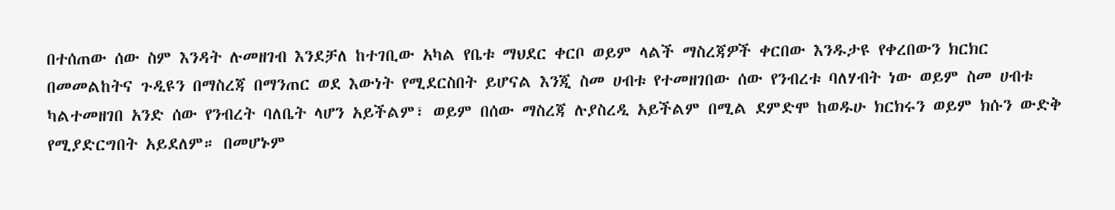በተሰጠው ሰው ስም እንዳት ሉመዘገብ እንደቻለ ከተገቢው አካል የቤቱ ማህደር ቀርቦ ወይም ላልች ማስረጃዎች ቀርበው እንዱታዩ የቀረበውን ክርክር በመመልከትና ጉዲዩን በማስረጃ በማንጠር ወደ እውነት የሚደርስበት ይሆናል እንጂ ስመ ሀብቱ የተመዘገበው ሰው የንብረቱ ባለሃብት ነው ወይም ስመ ሀብቱ ካልተመዘገበ አንድ ሰው የንብረት ባለቤት ላሆን አይችልም፣ ወይም በሰው ማስረጃ ሉያስረዲ አይችልም በሚል ደምድሞ ከወዱሁ ክርክሩን ወይም ክሱን ውድቅ የሚያድርግበት አይደለም። በመሆኑም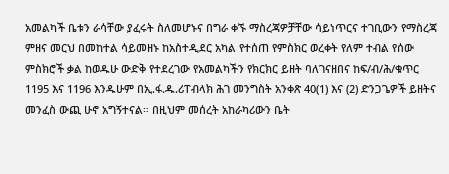አመልካች ቤቱን ራሳቸው ያፈሩት ስለመሆኑና በግራ ቀኙ ማስረጃዎቻቸው ሳይነጥርና ተገቢውን የማስረጃ ምዘና መርህ በመከተል ሳይመዘኑ ከአስተዲደር አካል የተሰጠ የምስክር ወረቀት የለም ተብል የሰው ምስክሮች ቃል ከወዱሁ ውድቅ የተደረገው የአመልካችን የክርክር ይዘት ባለገናዘበና ከፍ/ብ/ሕ/ቁጥር 1195 እና 1196 እንዱሁም በኢ.ፋ.ዱ.ሪፐብላክ ሕገ መንግስት አንቀጽ 40(1) እና (2) ድንጋጌዎች ይዘትና መንፈስ ውጪ ሁኖ አግኝተናል። በዚህም መሰረት አከራካሪውን ቤት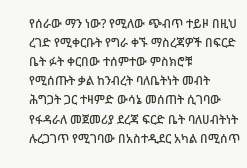የሰራው ማን ነው? የሚለው ጭብጥ ተይዞ በዚህ ረገድ የሚቀርቡት የግራ ቀኙ ማስረጃዎች በፍርድ ቤት ፉት ቀርበው ተሰምተው ምስክሮቹ የሚሰጡት ቃል ከንብረት ባለቤትነት መብት ሕግጋት ጋር ተዛምድ ውሳኔ መሰጠት ሲገባው የፋዳራለ መጀመሪያ ደረጃ ፍርድ ቤት ባለሀብትነት ሉረጋገጥ የሚገባው በአስተዲደር አካል በሚሰጥ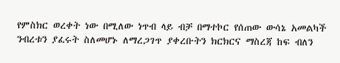የምስክር ወረቀት ነው በሚለው ነጥብ ላይ ብቻ በማተኮር የሰጠው ውሳኔ አመልካች ንብረቱን ያፈሩት ስለመሆኑ ለማረጋገጥ ያቀረቡትን ክርክርና ማስረጃ ከፍ ብለን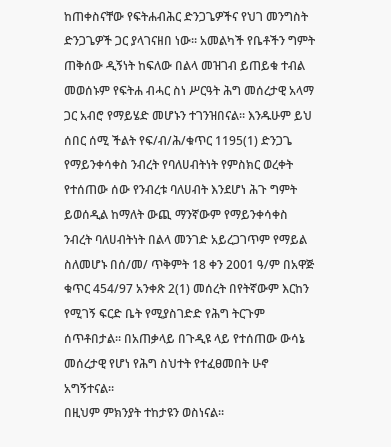ከጠቀስናቸው የፍትሐብሕር ድንጋጌዎችና የህገ መንግስት ድንጋጌዎች ጋር ያላገናዘበ ነው። አመልካች የቤቶችን ግምት ጠቅሰው ዲኝነት ከፍለው በልላ መዝገብ ይጠይቁ ተብል መወሰኑም የፍትሐ ብሓር ስነ ሥርዓት ሕግ መሰረታዊ አላማ ጋር አብሮ የማይሄድ መሆኑን ተገንዝበናል። እንዱሁም ይህ ሰበር ሰሚ ችልት የፍ/ብ/ሕ/ቁጥር 1195(1) ድንጋጌ የማይንቀሳቀስ ንብረት የባለሀብትነት የምስክር ወረቀት የተሰጠው ሰው የንብረቱ ባለሀብት እንደሆነ ሕጉ ግምት ይወሰዲል ከማለት ውጪ ማንኛውም የማይንቀሳቀስ ንብረት ባለሀብትነት በልላ መንገድ አይረጋገጥም የማይል ስለመሆኑ በሰ/መ/ ጥቅምት 18 ቀን 2001 ዓ/ም በአዋጅ ቁጥር 454/97 አንቀጽ 2(1) መሰረት በየትኛውም እርከን የሚገኝ ፍርድ ቤት የሚያስገድድ የሕግ ትርጉም ሰጥቶበታል። በአጠቃላይ በጉዲዩ ላይ የተሰጠው ውሳኔ መሰረታዊ የሆነ የሕግ ስህተት የተፈፀመበት ሁኖ አግኝተናል።
በዚህም ምክንያት ተከታዩን ወስነናል።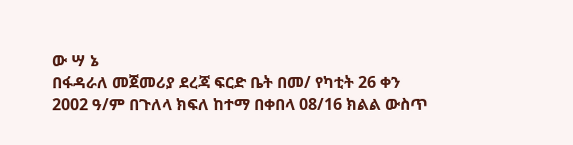ው ሣ ኔ
በፋዳራለ መጀመሪያ ደረጃ ፍርድ ቤት በመ/ የካቲት 26 ቀን 2002 ዓ/ም በጉለላ ክፍለ ከተማ በቀበላ 08/16 ክልል ውስጥ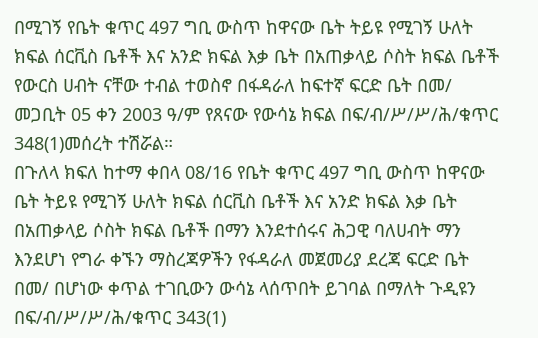በሚገኝ የቤት ቁጥር 497 ግቢ ውስጥ ከዋናው ቤት ትይዩ የሚገኝ ሁለት ክፍል ሰርቪስ ቤቶች እና አንድ ክፍል እቃ ቤት በአጠቃላይ ሶስት ክፍል ቤቶች የውርስ ሀብት ናቸው ተብል ተወስኖ በፋዳራለ ከፍተኛ ፍርድ ቤት በመ/ መጋቢት 05 ቀን 2003 ዓ/ም የጸናው የውሳኔ ክፍል በፍ/ብ/ሥ/ሥ/ሕ/ቁጥር 348(1)መሰረት ተሽሯል።
በጉለላ ክፍለ ከተማ ቀበላ 08/16 የቤት ቁጥር 497 ግቢ ውስጥ ከዋናው ቤት ትይዩ የሚገኝ ሁለት ክፍል ሰርቪስ ቤቶች እና አንድ ክፍል እቃ ቤት በአጠቃላይ ሶስት ክፍል ቤቶች በማን እንደተሰሩና ሕጋዊ ባለሀብት ማን እንደሆነ የግራ ቀኙን ማስረጃዎችን የፋዳራለ መጀመሪያ ደረጃ ፍርድ ቤት በመ/ በሆነው ቀጥል ተገቢውን ውሳኔ ላሰጥበት ይገባል በማለት ጉዲዩን በፍ/ብ/ሥ/ሥ/ሕ/ቁጥር 343(1)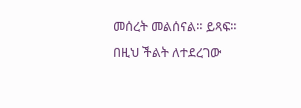መሰረት መልሰናል። ይጻፍ።
በዚህ ችልት ለተደረገው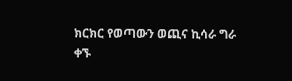ክርክር የወጣውን ወጪና ኪሳራ ግራ ቀኙ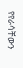የየራሳቸውን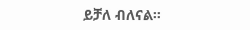ይቻለ ብለናል።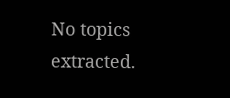No topics extracted.